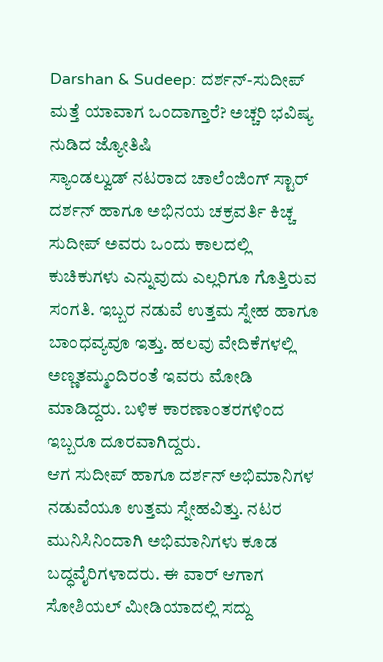Darshan & Sudeep: ದರ್ಶನ್-ಸುದೀಪ್ ಮತ್ತೆ ಯಾವಾಗ ಒಂದಾಗ್ತಾರೆ? ಅಚ್ಚರಿ ಭವಿಷ್ಯ ನುಡಿದ ಜ್ಯೋತಿಷಿ
ಸ್ಯಾಂಡಲ್ವುಡ್ ನಟರಾದ ಚಾಲೆಂಜಿಂಗ್ ಸ್ಟಾರ್ ದರ್ಶನ್ ಹಾಗೂ ಅಭಿನಯ ಚಕ್ರವರ್ತಿ ಕಿಚ್ಚ ಸುದೀಪ್ ಅವರು ಒಂದು ಕಾಲದಲ್ಲಿ ಕುಚಿಕುಗಳು ಎನ್ನುವುದು ಎಲ್ಲರಿಗೂ ಗೊತ್ತಿರುವ ಸಂಗತಿ. ಇಬ್ಬರ ನಡುವೆ ಉತ್ತಮ ಸ್ನೇಹ ಹಾಗೂ ಬಾಂಧವ್ಯವೂ ಇತ್ತು. ಹಲವು ವೇದಿಕೆಗಳಲ್ಲಿ ಅಣ್ಣತಮ್ಮಂದಿರಂತೆ ಇವರು ಮೋಡಿ ಮಾಡಿದ್ದರು. ಬಳಿಕ ಕಾರಣಾಂತರಗಳಿಂದ ಇಬ್ಬರೂ ದೂರವಾಗಿದ್ದರು.
ಆಗ ಸುದೀಪ್ ಹಾಗೂ ದರ್ಶನ್ ಅಭಿಮಾನಿಗಳ ನಡುವೆಯೂ ಉತ್ತಮ ಸ್ನೇಹವಿತ್ತು. ನಟರ ಮುನಿಸಿನಿಂದಾಗಿ ಅಭಿಮಾನಿಗಳು ಕೂಡ ಬದ್ಧವೈರಿಗಳಾದರು. ಈ ವಾರ್ ಆಗಾಗ ಸೋಶಿಯಲ್ ಮೀಡಿಯಾದಲ್ಲಿ ಸದ್ದು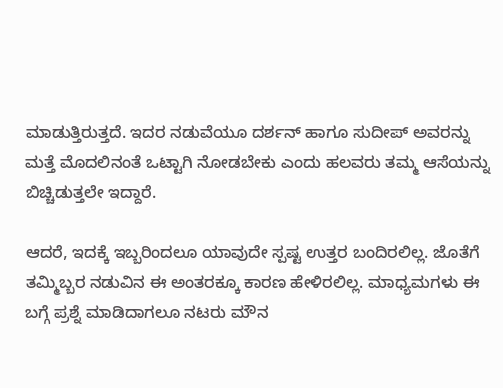ಮಾಡುತ್ತಿರುತ್ತದೆ. ಇದರ ನಡುವೆಯೂ ದರ್ಶನ್ ಹಾಗೂ ಸುದೀಪ್ ಅವರನ್ನು ಮತ್ತೆ ಮೊದಲಿನಂತೆ ಒಟ್ಟಾಗಿ ನೋಡಬೇಕು ಎಂದು ಹಲವರು ತಮ್ಮ ಆಸೆಯನ್ನು ಬಿಚ್ಚಿಡುತ್ತಲೇ ಇದ್ದಾರೆ.

ಆದರೆ, ಇದಕ್ಕೆ ಇಬ್ಬರಿಂದಲೂ ಯಾವುದೇ ಸ್ಪಷ್ಟ ಉತ್ತರ ಬಂದಿರಲಿಲ್ಲ. ಜೊತೆಗೆ ತಮ್ಮಿಬ್ಬರ ನಡುವಿನ ಈ ಅಂತರಕ್ಕೂ ಕಾರಣ ಹೇಳಿರಲಿಲ್ಲ. ಮಾಧ್ಯಮಗಳು ಈ ಬಗ್ಗೆ ಪ್ರಶ್ನೆ ಮಾಡಿದಾಗಲೂ ನಟರು ಮೌನ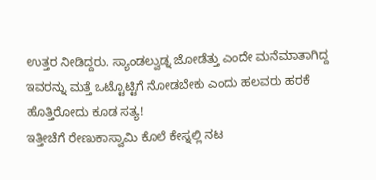ಉತ್ತರ ನೀಡಿದ್ದರು. ಸ್ಯಾಂಡಲ್ವುಡ್ನ ಜೋಡೆತ್ತು ಎಂದೇ ಮನೆಮಾತಾಗಿದ್ದ ಇವರನ್ನು ಮತ್ತೆ ಒಟ್ಟೊಟ್ಟಿಗೆ ನೋಡಬೇಕು ಎಂದು ಹಲವರು ಹರಕೆ ಹೊತ್ತಿರೋದು ಕೂಡ ಸತ್ಯ!
ಇತ್ತೀಚೆಗೆ ರೇಣುಕಾಸ್ವಾಮಿ ಕೊಲೆ ಕೇಸ್ನಲ್ಲಿ ನಟ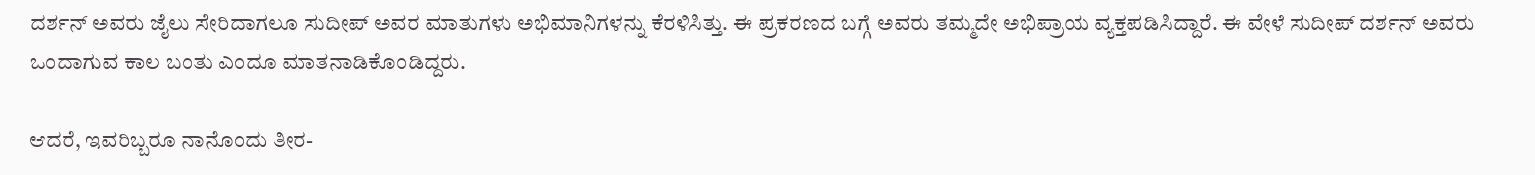ದರ್ಶನ್ ಅವರು ಜೈಲು ಸೇರಿದಾಗಲೂ ಸುದೀಪ್ ಅವರ ಮಾತುಗಳು ಅಭಿಮಾನಿಗಳನ್ನು ಕೆರಳಿಸಿತ್ತು. ಈ ಪ್ರಕರಣದ ಬಗ್ಗೆ ಅವರು ತಮ್ಮದೇ ಅಭಿಪ್ರಾಯ ವ್ಯಕ್ತಪಡಿಸಿದ್ದಾರೆ. ಈ ವೇಳೆ ಸುದೀಪ್ ದರ್ಶನ್ ಅವರು ಒಂದಾಗುವ ಕಾಲ ಬಂತು ಎಂದೂ ಮಾತನಾಡಿಕೊಂಡಿದ್ದರು.

ಆದರೆ, ಇವರಿಬ್ಬರೂ ನಾನೊಂದು ತೀರ-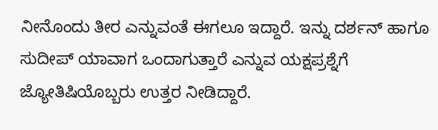ನೀನೊಂದು ತೀರ ಎನ್ನುವಂತೆ ಈಗಲೂ ಇದ್ದಾರೆ. ಇನ್ನು ದರ್ಶನ್ ಹಾಗೂ ಸುದೀಪ್ ಯಾವಾಗ ಒಂದಾಗುತ್ತಾರೆ ಎನ್ನುವ ಯಕ್ಷಪ್ರಶ್ನೆಗೆ ಜ್ಯೋತಿಷಿಯೊಬ್ಬರು ಉತ್ತರ ನೀಡಿದ್ದಾರೆ.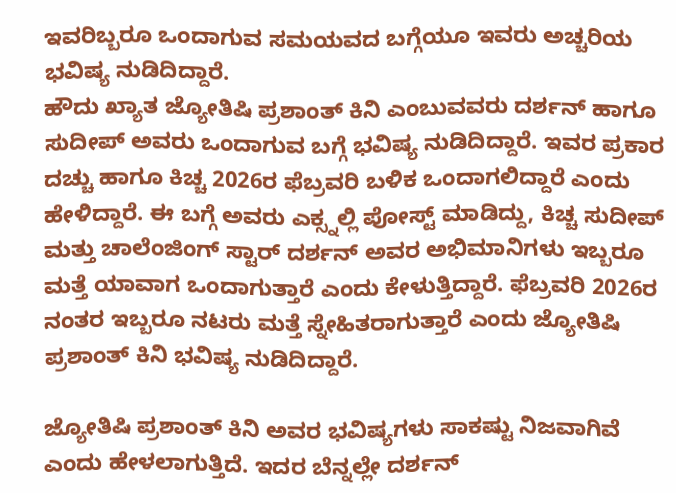ಇವರಿಬ್ಬರೂ ಒಂದಾಗುವ ಸಮಯವದ ಬಗ್ಗೆಯೂ ಇವರು ಅಚ್ಚರಿಯ ಭವಿಷ್ಯ ನುಡಿದಿದ್ದಾರೆ.
ಹೌದು ಖ್ಯಾತ ಜ್ಯೋತಿಷಿ ಪ್ರಶಾಂತ್ ಕಿನಿ ಎಂಬುವವರು ದರ್ಶನ್ ಹಾಗೂ ಸುದೀಪ್ ಅವರು ಒಂದಾಗುವ ಬಗ್ಗೆ ಭವಿಷ್ಯ ನುಡಿದಿದ್ದಾರೆ. ಇವರ ಪ್ರಕಾರ ದಚ್ಚು ಹಾಗೂ ಕಿಚ್ಚ 2026ರ ಫೆಬ್ರವರಿ ಬಳಿಕ ಒಂದಾಗಲಿದ್ದಾರೆ ಎಂದು ಹೇಳಿದ್ದಾರೆ. ಈ ಬಗ್ಗೆ ಅವರು ಎಕ್ಸ್ನಲ್ಲಿ ಪೋಸ್ಟ್ ಮಾಡಿದ್ದು, ಕಿಚ್ಚ ಸುದೀಪ್ ಮತ್ತು ಚಾಲೆಂಜಿಂಗ್ ಸ್ಟಾರ್ ದರ್ಶನ್ ಅವರ ಅಭಿಮಾನಿಗಳು ಇಬ್ಬರೂ ಮತ್ತೆ ಯಾವಾಗ ಒಂದಾಗುತ್ತಾರೆ ಎಂದು ಕೇಳುತ್ತಿದ್ದಾರೆ. ಫೆಬ್ರವರಿ 2026ರ ನಂತರ ಇಬ್ಬರೂ ನಟರು ಮತ್ತೆ ಸ್ನೇಹಿತರಾಗುತ್ತಾರೆ ಎಂದು ಜ್ಯೋತಿಷಿ ಪ್ರಶಾಂತ್ ಕಿನಿ ಭವಿಷ್ಯ ನುಡಿದಿದ್ದಾರೆ.

ಜ್ಯೋತಿಷಿ ಪ್ರಶಾಂತ್ ಕಿನಿ ಅವರ ಭವಿಷ್ಯಗಳು ಸಾಕಷ್ಟು ನಿಜವಾಗಿವೆ ಎಂದು ಹೇಳಲಾಗುತ್ತಿದೆ. ಇದರ ಬೆನ್ನಲ್ಲೇ ದರ್ಶನ್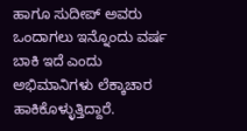ಹಾಗೂ ಸುದೀಪ್ ಅವರು ಒಂದಾಗಲು ಇನ್ನೊಂದು ವರ್ಷ ಬಾಕಿ ಇದೆ ಎಂದು ಅಭಿಮಾನಿಗಳು ಲೆಕ್ಕಾಚಾರ ಹಾಕಿಕೊಳ್ಳುತ್ತಿದ್ದಾರೆ.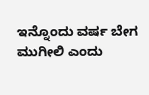ಇನ್ನೊಂದು ವರ್ಷ ಬೇಗ ಮುಗೀಲಿ ಎಂದು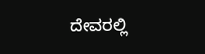ದೇವರಲ್ಲಿ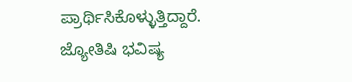ಪ್ರಾರ್ಥಿಸಿಕೊಳ್ಳುತ್ತಿದ್ದಾರೆ. ಜ್ಯೋತಿಷಿ ಭವಿಷ್ಯ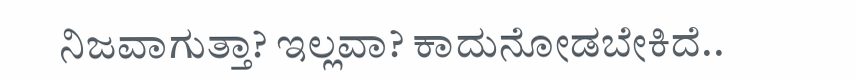ನಿಜವಾಗುತ್ತಾ? ಇಲ್ಲವಾ? ಕಾದುನೋಡಬೇಕಿದೆ..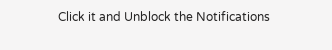Click it and Unblock the Notifications